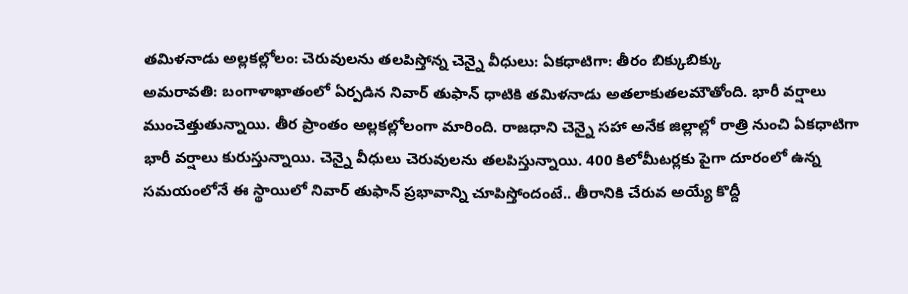తమిళనాడు అల్లకల్లోలం: చెరువులను తలపిస్తోన్న చెన్నై వీధులు: ఏకధాటిగా: తీరం బిక్కుబిక్కు
అమరావతి: బంగాళాఖాతంలో ఏర్పడిన నివార్ తుఫాన్ ధాటికి తమిళనాడు అతలాకుతలమౌతోంది. భారీ వర్షాలు ముంచెత్తుతున్నాయి. తీర ప్రాంతం అల్లకల్లోలంగా మారింది. రాజధాని చెన్నై సహా అనేక జిల్లాల్లో రాత్రి నుంచి ఏకధాటిగా భారీ వర్షాలు కురుస్తున్నాయి. చెన్నై వీధులు చెరువులను తలపిస్తున్నాయి. 400 కిలోమీటర్లకు పైగా దూరంలో ఉన్న సమయంలోనే ఈ స్థాయిలో నివార్ తుఫాన్ ప్రభావాన్ని చూపిస్తోందంటే.. తీరానికి చేరువ అయ్యే కొద్దీ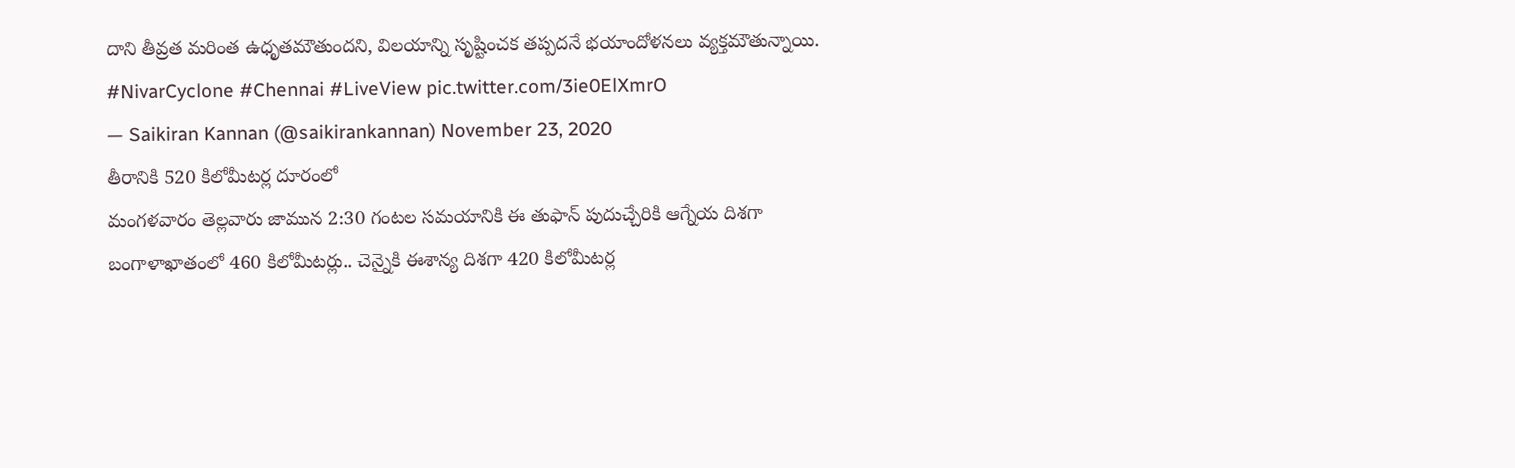దాని తీవ్రత మరింత ఉధృతమౌతుందని, విలయాన్ని సృష్టించక తప్పదనే భయాందోళనలు వ్యక్తమౌతున్నాయి.
#NivarCyclone #Chennai #LiveView pic.twitter.com/3ie0ElXmrO
— Saikiran Kannan (@saikirankannan) November 23, 2020
తీరానికి 520 కిలోమీటర్ల దూరంలో
మంగళవారం తెల్లవారు జామున 2:30 గంటల సమయానికి ఈ తుఫాన్ పుదుచ్చేరికి ఆగ్నేయ దిశగా బంగాళాఖాతంలో 460 కిలోమీటర్లు.. చెన్నైకి ఈశాన్య దిశగా 420 కిలోమీటర్ల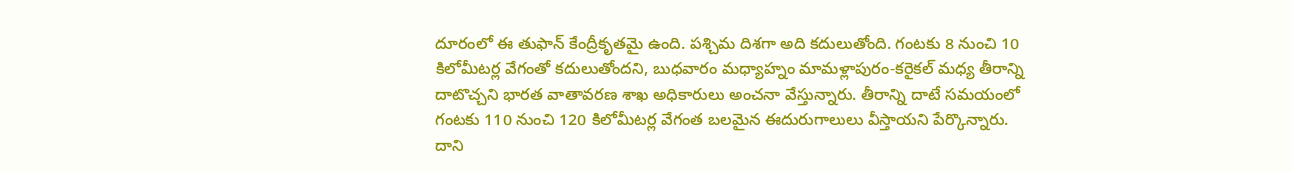దూరంలో ఈ తుఫాన్ కేంద్రీకృతమై ఉంది. పశ్చిమ దిశగా అది కదులుతోంది. గంటకు 8 నుంచి 10 కిలోమీటర్ల వేగంతో కదులుతోందని, బుధవారం మధ్యాహ్నం మామళ్లాపురం-కరైకల్ మధ్య తీరాన్ని దాటొచ్చని భారత వాతావరణ శాఖ అధికారులు అంచనా వేస్తున్నారు. తీరాన్ని దాటే సమయంలో గంటకు 110 నుంచి 120 కిలోమీటర్ల వేగంత బలమైన ఈదురుగాలులు వీస్తాయని పేర్కొన్నారు. దాని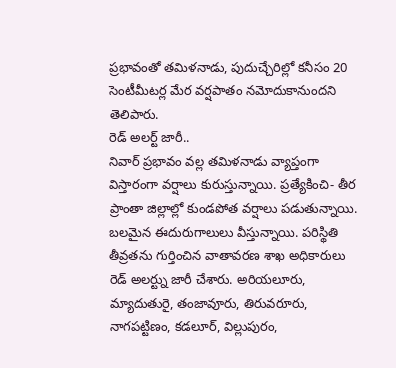ప్రభావంతో తమిళనాడు, పుదుచ్చేరిల్లో కనీసం 20 సెంటీమీటర్ల మేర వర్షపాతం నమోదుకానుందని తెలిపారు.
రెడ్ అలర్ట్ జారీ..
నివార్ ప్రభావం వల్ల తమిళనాడు వ్యాప్తంగా విస్తారంగా వర్షాలు కురుస్తున్నాయి. ప్రత్యేకించి- తీర ప్రాంతా జిల్లాల్లో కుండపోత వర్షాలు పడుతున్నాయి. బలమైన ఈదురుగాలులు వీస్తున్నాయి. పరిస్థితి తీవ్రతను గుర్తించిన వాతావరణ శాఖ అధికారులు రెడ్ అలర్ట్ను జారీ చేశారు. అరియలూరు, మ్యాదుతురై, తంజావూరు, తిరువరూరు, నాగపట్టిణం, కడలూర్, విల్లుపురం,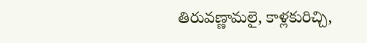తిరువణ్ణామలై, కాళ్లకురిచ్చి,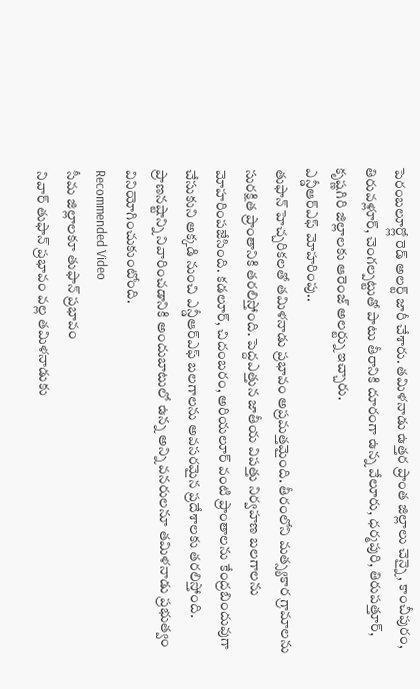పెరంబలూర్ల్లో రెడ్ అలర్ట్ జారీ చేశారు. తమిళనాడు ఉత్తర ప్రాంత జిల్లాలు చెన్నై, కాంచీపురం, తిరువళ్లూర్, చెంగల్పట్టుతో పాటు తీరానికి దూరంగా ఉన్న వేలూరు, ధర్మపురి, తిరుపత్తూర్, కృష్ణగిరి జిల్లాలకు ఆరెంజ్ అలర్ట్ను ఇచ్చారు.
ఎన్డీఆర్ఎఫ్ మోహరింపు..
తుఫాన్ హెచ్చరికలతో తమిళనాడు ప్రభావం అప్రమత్తమైంది. తీరంలోని మత్స్యకార గ్రామాలను సురక్షిత ప్రాంతానికి తరలిస్తోంది. పెద్దఎత్తున జాతీయ విపత్తు నిర్వహణ బలగాలను మోహరింపజేసింది. కడలూర్, చిదంబరం, అరియలూర్ వంటి ప్రాంతాలను కేంద్రబిందువుగా చేసుకుని అక్కడి నుంచి ఎన్డీఆర్ఎఫ్ బలగాలను అవసరమైన ప్రదేశాలకు తరలిస్తోంది. ప్రాణనష్టాన్ని నివారించడానికి అందుబాటులో ఉన్న అన్ని వనరులనూ తమిళనాడు ప్రభుత్వం వినియోగించుకుంటోంది.
Recommended Video
సీమ జిల్లాలకూ తుఫాన్ ప్రభావం
నివార్ తుఫాన్ ప్రభావం వల్ల తమిళనాడుకు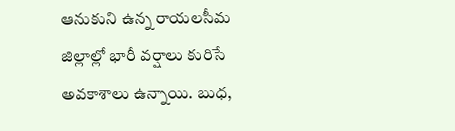ఆనుకుని ఉన్న రాయలసీమ జిల్లాల్లో భారీ వర్షాలు కురిసే అవకాశాలు ఉన్నాయి. బుధ,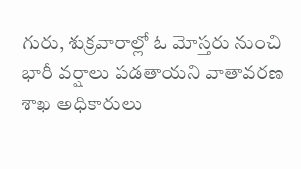గురు, శుక్రవారాల్లో ఓ మోస్తరు నుంచి భారీ వర్షాలు పడతాయని వాతావరణ శాఖ అధికారులు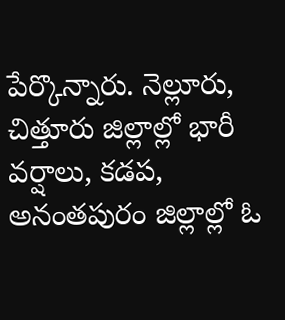పేర్కొన్నారు. నెల్లూరు, చిత్తూరు జిల్లాల్లో భారీ వర్షాలు, కడప, అనంతపురం జిల్లాల్లో ఓ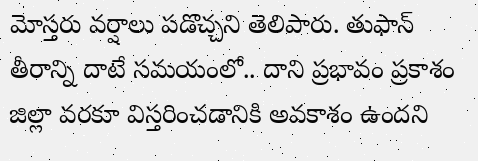మోస్తరు వర్షాలు పడొచ్చని తెలిపారు. తుఫాన్ తీరాన్ని దాటే సమయంలో.. దాని ప్రభావం ప్రకాశం జిల్లా వరకూ విస్తరించడానికి అవకాశం ఉందని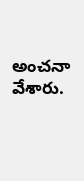అంచనా వేశారు.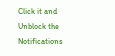Click it and Unblock the Notifications